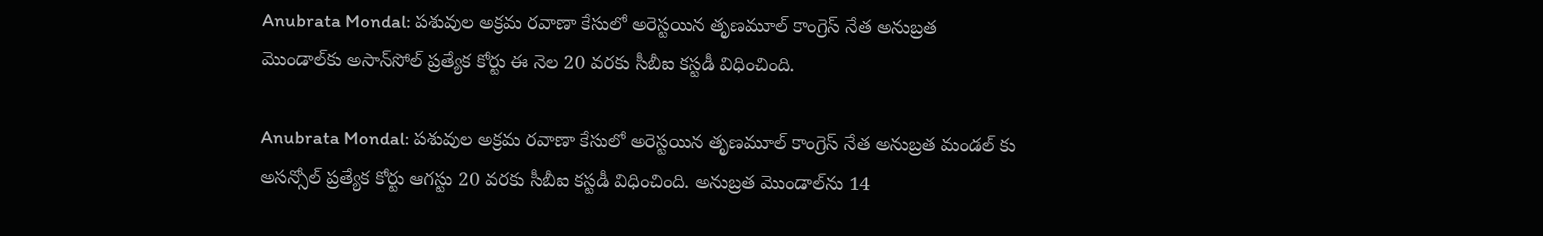Anubrata Mondal: ప‌శువుల అక్రమ రవాణా కేసులో అరెస్ట‌యిన తృణ‌మూల్ కాంగ్రెస్ నేత అనుబ్ర‌త మొండాల్‌కు అసాన్‌సోల్ ప్ర‌త్యేక కోర్టు ఈ నెల 20 వ‌ర‌కు సీబీఐ క‌స్ట‌డీ విధించింది.

Anubrata Mondal: ప‌శువుల‌ అక్రమ రవాణా కేసులో అరెస్ట‌యిన తృణ‌మూల్ కాంగ్రెస్ నేత అనుబ్రత మండల్ కు అసన్సోల్ ప్రత్యేక కోర్టు ఆగస్టు 20 వరకు సీబీఐ కస్టడీ విధించింది. అనుబ్ర‌త మొండాల్‌ను 14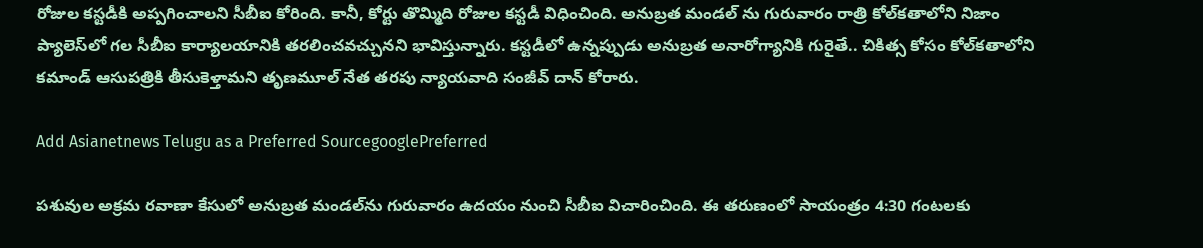రోజుల క‌స్ట‌డీకి అప్ప‌గించాల‌ని సీబీఐ కోరింది. కానీ, కోర్టు తొమ్మిది రోజుల క‌స్ట‌డీ విధించింది. అనుబ్రత మండల్ ను గురువారం రాత్రి కోల్‌క‌తాలోని నిజాం ప్యాలెస్‌లో గ‌ల సీబీఐ కార్యాల‌యానికి త‌ర‌లించ‌వ‌చ్చున‌ని భావిస్తున్నారు. కస్టడీలో ఉన్నప్పుడు అనుబ్రత అనారోగ్యానికి గురైతే.. చికిత్స కోసం కోల్‌కతాలోని కమాండ్ ఆసుపత్రికి తీసుకెళ్తామని తృణమూల్ నేత తరపు న్యాయవాది సంజీవ్ దాన్ కోరారు.

Add Asianetnews Telugu as a Preferred SourcegooglePreferred

ప‌శువుల‌ అక్రమ రవాణా కేసులో అనుబ్రత మండల్‌ను గురువారం ఉదయం నుంచి సీబీఐ విచారించింది. ఈ త‌రుణంలో సాయంత్రం 4:30 గంటలకు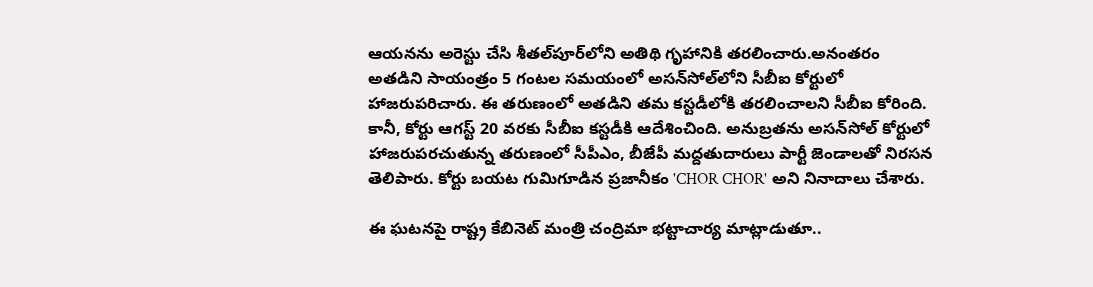ఆయ‌న‌ను అరెస్టు చేసి శీతల్‌పూర్‌లోని అతిథి గృహానికి తరలించారు.అనంత‌రం అతడిని సాయంత్రం 5 గంటల సమయంలో అసన్‌సోల్‌లోని సీబీఐ కోర్టులో హాజరుపరిచారు. ఈ త‌రుణంలో అతడిని తమ కస్టడీలోకి త‌ర‌లించాల‌ని సీబీఐ కోరింది. కానీ, కోర్టు ఆగస్ట్ 20 వరకు సీబీఐ కస్టడీకి ఆదేశించింది. అనుబ్రతను అసన్‌సోల్‌ కోర్టులో హాజరుపర‌చుతున్న త‌రుణంలో సీపీఎం, బీజేపీ మద్దతుదారులు పార్టీ జెండాలతో నిరసన తెలిపారు. కోర్టు బ‌య‌ట గుమిగూడిన ప్ర‌జానీకం 'CHOR CHOR' అని నినాదాలు చేశారు.

ఈ ఘ‌ట‌న‌పై రాష్ట్ర కేబినెట్‌ మంత్రి చంద్రిమా భట్టాచార్య మాట్లాడుతూ..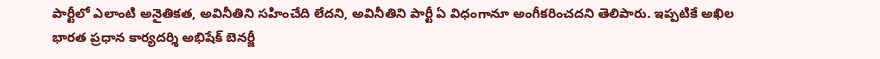పార్టీలో ఎలాంటి అనైతికత, అవినీతిని సహించేది లేదని, అవినీతిని పార్టీ ఏ విధంగానూ అంగీకరించదని తెలిపారు. ఇప్ప‌టికే అఖిల భారత ప్రధాన కార్యదర్శి అభిషేక్‌ బెనర్జీ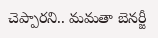చెప్పారని.. మమతా బెనర్జీ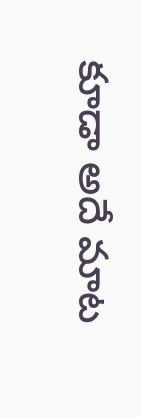కూడా అదే మాట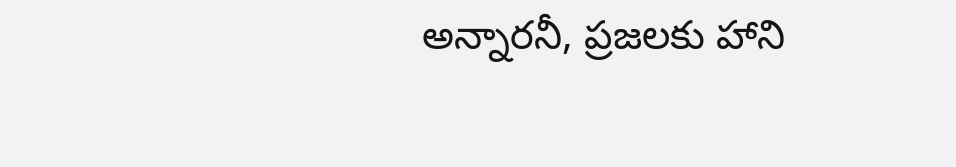అన్నారనీ, ప్రజలకు హాని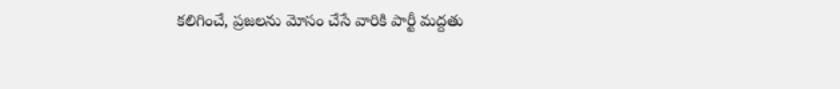కలిగించే, ప్రజలను మోసం చేసే వారికి పార్టీ మద్దతు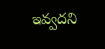ఇవ్వద‌ని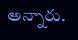అన్నారు.